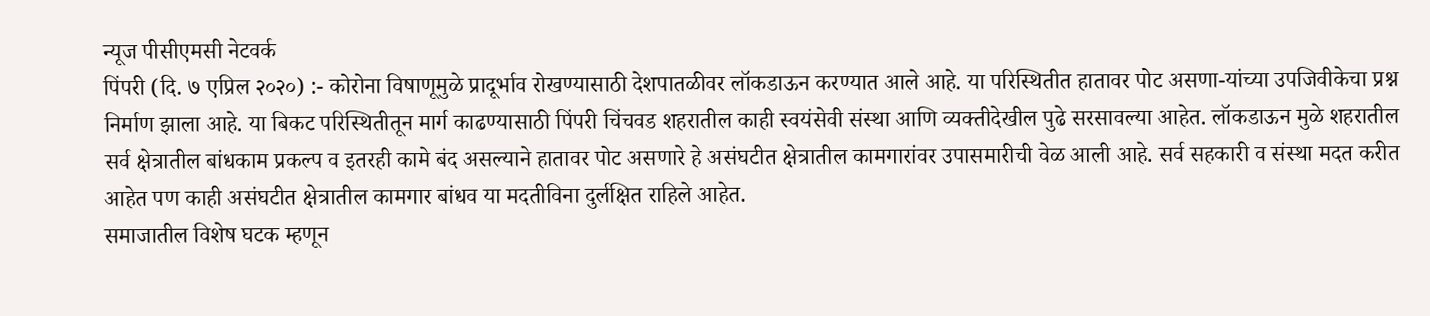न्यूज पीसीएमसी नेटवर्क
पिंपरी (दि. ७ एप्रिल २०२०) :- कोरोना विषाणूमुळे प्रादूर्भाव रोखण्यासाठी देशपातळीवर लॉकडाऊन करण्यात आले आहे. या परिस्थितीत हातावर पोट असणा-यांच्या उपजिवीकेचा प्रश्न निर्माण झाला आहे. या बिकट परिस्थितीतून मार्ग काढण्यासाठी पिंपरी चिंचवड शहरातील काही स्वयंसेवी संस्था आणि व्यक्तीदेखील पुढे सरसावल्या आहेत. लॉकडाऊन मुळे शहरातील सर्व क्षेत्रातील बांधकाम प्रकल्प व इतरही कामे बंद असल्याने हातावर पोट असणारे हे असंघटीत क्षेत्रातील कामगारांवर उपासमारीची वेळ आली आहे. सर्व सहकारी व संस्था मदत करीत आहेत पण काही असंघटीत क्षेत्रातील कामगार बांधव या मदतीविना दुर्लक्षित राहिले आहेत.
समाजातील विशेष घटक म्हणून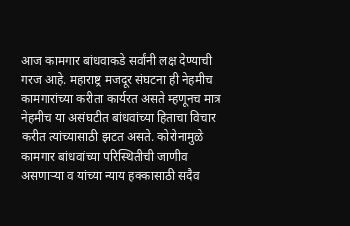आज कामगार बांधवाकडे सर्वांनी लक्ष देण्याची गरज आहे. महाराष्ट्र मजदूर संघटना ही नेहमीच कामगारांच्या करीता कार्यरत असते म्हणूनच मात्र नेहमीच या असंघटीत बांधवांच्या हिताचा विचार करीत त्यांच्यासाठी झटत असते. कोरोनामुळे कामगार बांधवांच्या परिस्थितीची जाणीव असणाऱ्या व यांच्या न्याय हक्कासाठी सदैव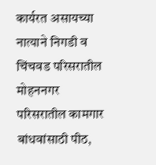कार्यरत असायच्या नात्याने निगडी व चिंचवड परिसरातील मोहननगर परिसरातील कामगार बांधवांसाठी पीठ,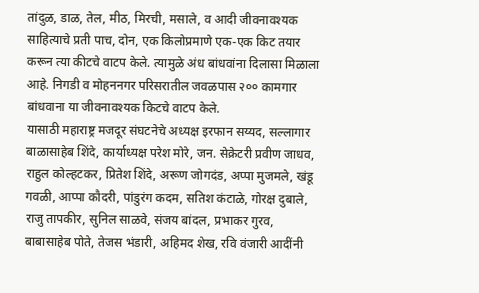तांदुळ, डाळ, तेल, मीठ, मिरची, मसाले, व आदी जीवनावश्यक साहित्याचे प्रती पाच, दोन, एक किलोप्रमाणे एक-एक किट तयार करून त्या कीटचे वाटप केले. त्यामुळे अंध बांधवांना दिलासा मिळाला आहे. निगडी व मोहननगर परिसरातील जवळपास २०० कामगार बांधवाना या जीवनावश्यक किटचे वाटप केले.
यासाठी महाराष्ट्र मजदूर संघटनेचे अध्यक्ष इरफान सय्यद, सल्लागार बाळासाहेब शिंदे, कार्याध्यक्ष परेश मोरे, जन. सेक्रेटरी प्रवीण जाधव, राहुल कोल्हटकर, प्रितेश शिंदे, अरूण जोगदंड, अप्पा मुजमले, खंडू गवळी, आप्पा कौदरी, पांडुरंग कदम, सतिश कंटाळे, गोरक्ष दुबाले, राजु तापकीर, सुनिल साळवे, संजय बांदल, प्रभाकर गुरव, बाबासाहेब पोते, तेजस भंडारी, अहिमद शेख, रवि वंजारी आदींनी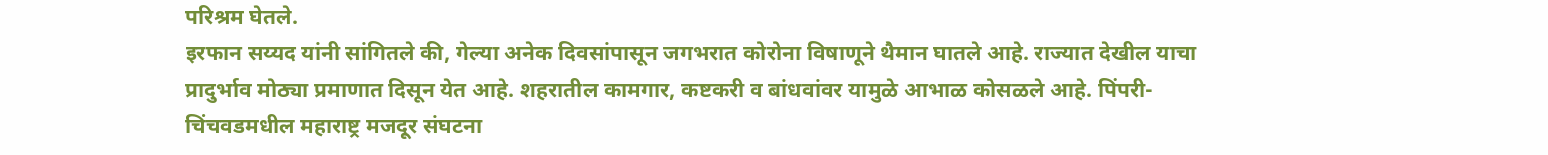परिश्रम घेतले.
इरफान सय्यद यांनी सांगितले की, गेल्या अनेक दिवसांपासून जगभरात कोरोना विषाणूने थैमान घातले आहे. राज्यात देखील याचा प्रादुर्भाव मोठ्या प्रमाणात दिसून येत आहे. शहरातील कामगार, कष्टकरी व बांधवांवर यामुळे आभाळ कोसळले आहे. पिंपरी-चिंचवडमधील महाराष्ट्र मजदूर संघटना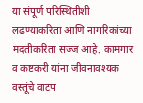या संपूर्ण परिस्थितीशी लढण्याकरिता आणि नागरिकांच्या मदतीकरिता सज्ज आहे. कामगार व कष्टकरी यांना जीवनावश्यक वस्तूंचे वाटप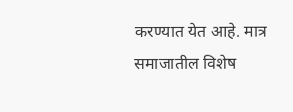करण्यात येत आहे. मात्र समाजातील विशेष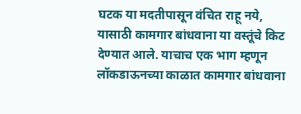घटक या मदतीपासून वंचित राहू नये, यासाठी कामगार बांधवाना या वस्तूंचे किट देण्यात आले. याचाच एक भाग म्हणून लॉकडाऊनच्या काळात कामगार बांधवाना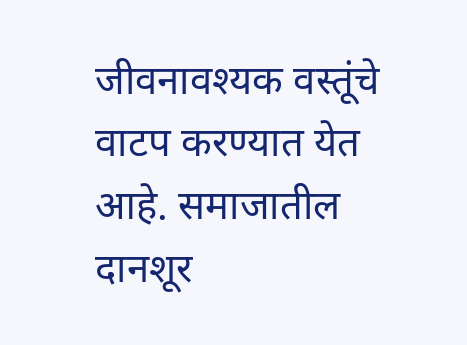जीवनावश्यक वस्तूंचे वाटप करण्यात येत आहे. समाजातील दानशूर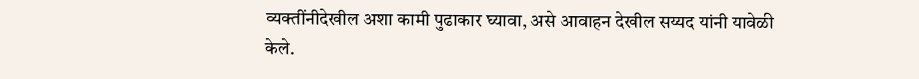व्यक्तींनीदेखील अशा कामी पुढाकार घ्यावा, असे आवाहन देखील सय्यद यांनी यावेळी केले.